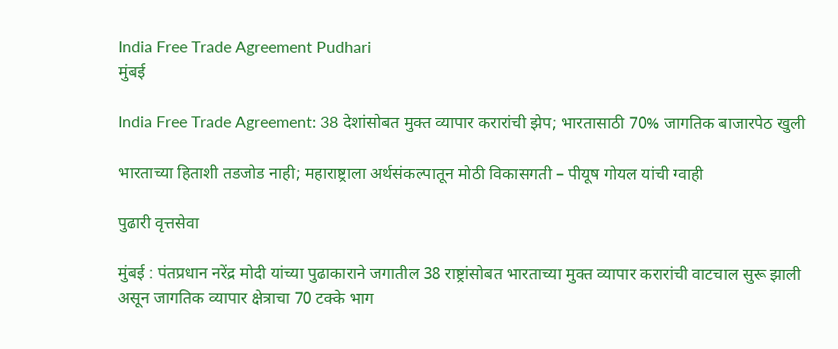India Free Trade Agreement Pudhari
मुंबई

India Free Trade Agreement: 38 देशांसोबत मुक्त व्यापार करारांची झेप; भारतासाठी 70% जागतिक बाजारपेठ खुली

भारताच्या हिताशी तडजोड नाही; महाराष्ट्राला अर्थसंकल्पातून मोठी विकासगती – पीयूष गोयल यांची ग्वाही

पुढारी वृत्तसेवा

मुंबई : पंतप्रधान नरेंद्र मोदी यांच्या पुढाकाराने जगातील 38 राष्ट्रांसोबत भारताच्या मुक्त व्यापार करारांची वाटचाल सुरू झाली असून जागतिक व्यापार क्षेत्राचा 70 टक्के भाग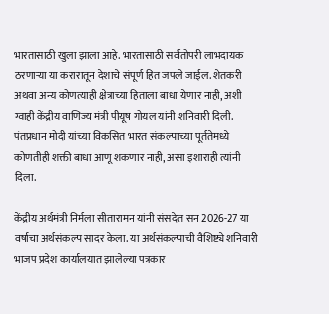भारतासाठी खुला झाला आहे. भारतासाठी सर्वतोपरी लाभदायक ठरणाऱ्या या करारातून देशाचे संपूर्ण हित जपले जाईल. शेतकरी अथवा अन्य कोणत्याही क्षेत्राच्या हिताला बाधा येणार नाही, अशी ग्वाही केंद्रीय वाणिज्य मंत्री पीयूष गोयल यांनी शनिवारी दिली. पंतप्रधान मोदी यांच्या विकसित भारत संकल्पाच्या पूर्ततेमध्ये कोणतीही शक्ती बाधा आणू शकणार नाही, असा इशाराही त्यांनी दिला.

केंद्रीय अर्थमंत्री निर्मला सीतारामन यांनी संसदेत सन 2026-27 या वर्षाचा अर्थसंकल्प सादर केला. या अर्थसंकल्पाची वैशिष्ट्ये शनिवारी भाजप प्रदेश कार्यालयात झालेल्या पत्रकार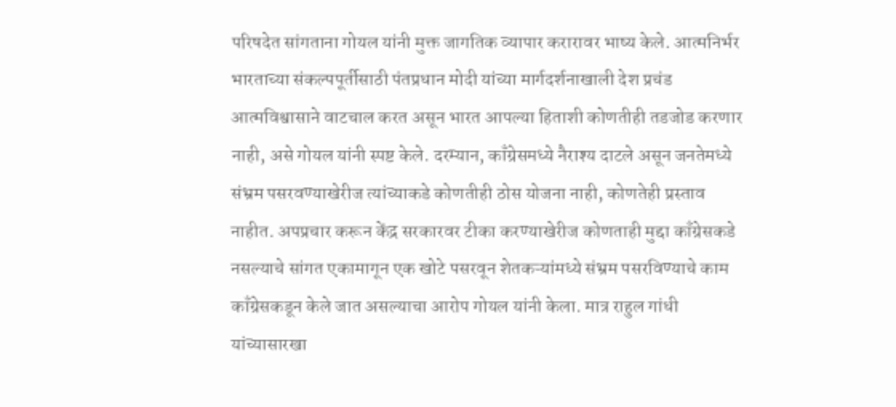परिषदेत सांगताना गोयल यांनी मुक्त जागतिक व्यापार करारावर भाष्य केले. आत्मनिर्भर भारताच्या संकल्पपूर्तीसाठी पंतप्रधान मोदी यांच्या मार्गदर्शनाखाली देश प्रचंड आत्मविश्वासाने वाटचाल करत असून भारत आपल्या हिताशी कोणतीही तडजोड करणार नाही, असे गोयल यांनी स्पष्ट केले. दरम्यान, काँग्रेसमध्ये नैराश्य दाटले असून जनतेमध्ये संभ्रम पसरवण्याखेरीज त्यांच्याकडे कोणतीही ठोस योजना नाही, कोणतेही प्रस्ताव नाहीत. अपप्रचार करून केंद्र सरकारवर टीका करण्याखेरीज कोणताही मुद्दा काँग्रेसकडे नसल्याचे सांगत एकामागून एक खोटे पसरवून शेतकऱ्यांमध्ये संभ्रम पसरविण्याचे काम काँग्रेसकडून केले जात असल्याचा आरोप गोयल यांनी केला. मात्र राहुल गांधी यांच्यासारखा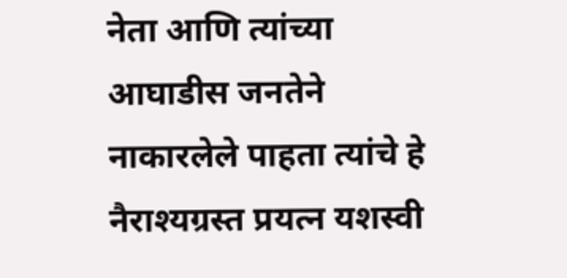नेता आणि त्यांच्या आघाडीस जनतेने नाकारलेले पाहता त्यांचे हे नैराश्यग्रस्त प्रयत्न यशस्वी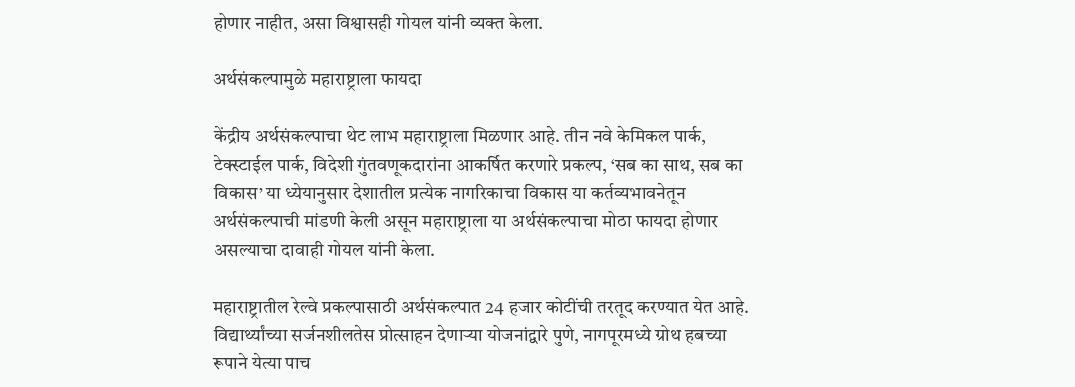होणार नाहीत, असा विश्वासही गोयल यांनी व्यक्त केला.

अर्थसंकल्पामुळे महाराष्ट्राला फायदा

केंद्रीय अर्थसंकल्पाचा थेट लाभ महाराष्ट्राला मिळणार आहे. तीन नवे केमिकल पार्क, टेक्स्टाईल पार्क, विदेशी गुंतवणूकदारांना आकर्षित करणारे प्रकल्प, ‘सब का साथ, सब का विकास‌’ या ध्येयानुसार देशातील प्रत्येक नागरिकाचा विकास या कर्तव्यभावनेतून अर्थसंकल्पाची मांडणी केली असून महाराष्ट्राला या अर्थसंकल्पाचा मोठा फायदा होणार असल्याचा दावाही गोयल यांनी केला.

महाराष्ट्रातील रेल्वे प्रकल्पासाठी अर्थसंकल्पात 24 हजार कोटींची तरतूद करण्यात येत आहे. विद्यार्थ्यांच्या सर्जनशीलतेस प्रोत्साहन देणाऱ्या योजनांद्वारे पुणे, नागपूरमध्ये ग्रोथ हबच्या रूपाने येत्या पाच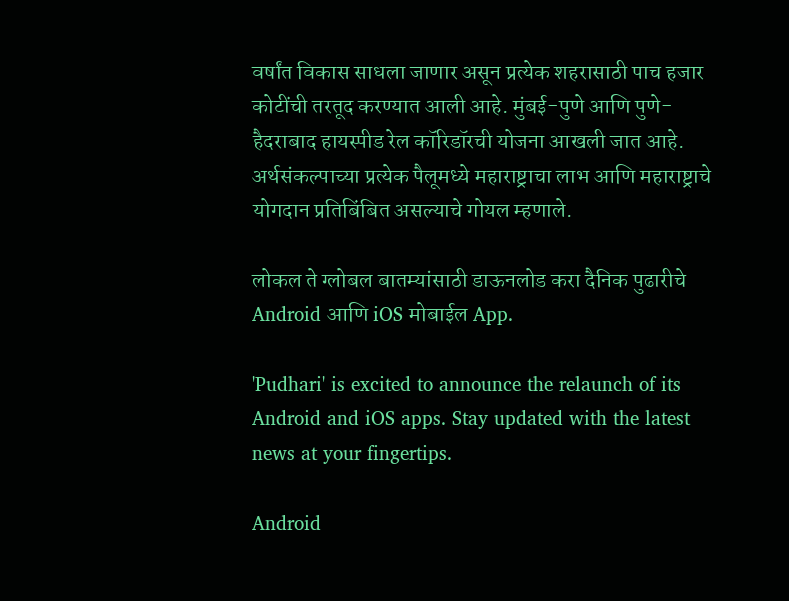वर्षांत विकास साधला जाणार असून प्रत्येक शहरासाठी पाच हजार कोटींची तरतूद करण्यात आली आहे. मुंबई-पुणे आणि पुणे-हैदराबाद हायस्पीड रेल कॉरिडॉरची योजना आखली जात आहे. अर्थसंकल्पाच्या प्रत्येक पैलूमध्ये महाराष्ट्राचा लाभ आणि महाराष्ट्राचे योगदान प्रतिबिंबित असल्याचे गोयल म्हणाले.

लोकल ते ग्लोबल बातम्यांसाठी डाऊनलोड करा दैनिक पुढारीचे Android आणि iOS मोबाईल App.

'Pudhari' is excited to announce the relaunch of its Android and iOS apps. Stay updated with the latest news at your fingertips.

Android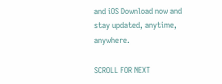and iOS Download now and stay updated, anytime, anywhere.

SCROLL FOR NEXT